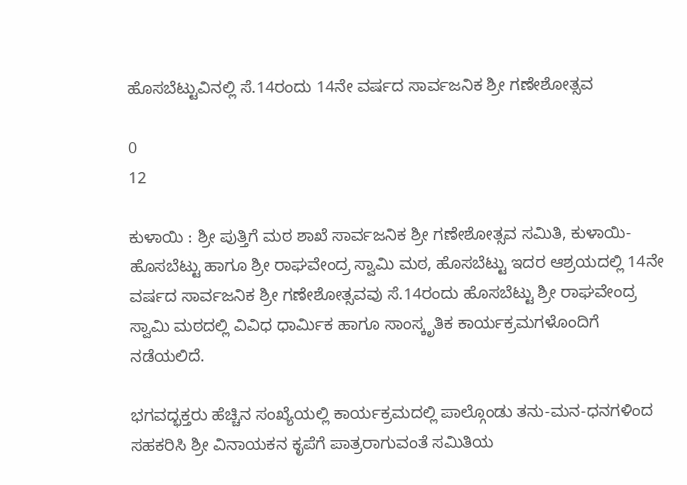ಹೊಸಬೆಟ್ಟುವಿನಲ್ಲಿ ಸೆ.14ರಂದು 14ನೇ ವರ್ಷದ ಸಾರ್ವಜನಿಕ ಶ್ರೀ ಗಣೇಶೋತ್ಸವ

0
12

ಕುಳಾಯಿ : ಶ್ರೀ ಪುತ್ತಿಗೆ ಮಠ ಶಾಖೆ ಸಾರ್ವಜನಿಕ ಶ್ರೀ ಗಣೇಶೋತ್ಸವ ಸಮಿತಿ, ಕುಳಾಯಿ-ಹೊಸಬೆಟ್ಟು ಹಾಗೂ ಶ್ರೀ ರಾಘವೇಂದ್ರ ಸ್ವಾಮಿ ಮಠ, ಹೊಸಬೆಟ್ಟು ಇದರ ಆಶ್ರಯದಲ್ಲಿ 14ನೇ ವರ್ಷದ ಸಾರ್ವಜನಿಕ ಶ್ರೀ ಗಣೇಶೋತ್ಸವವು ಸೆ.14ರಂದು ಹೊಸಬೆಟ್ಟು ಶ್ರೀ ರಾಘವೇಂದ್ರ ಸ್ವಾಮಿ ಮಠದಲ್ಲಿ ವಿವಿಧ ಧಾರ್ಮಿಕ ಹಾಗೂ ಸಾಂಸ್ಕೃತಿಕ ಕಾರ್ಯಕ್ರಮಗಳೊಂದಿಗೆ ನಡೆಯಲಿದೆ.

ಭಗವದ್ಭಕ್ತರು ಹೆಚ್ಚಿನ ಸಂಖ್ಯೆಯಲ್ಲಿ ಕಾರ್ಯಕ್ರಮದಲ್ಲಿ ಪಾಲ್ಗೊಂಡು ತನು-ಮನ-ಧನಗಳಿಂದ ಸಹಕರಿಸಿ ಶ್ರೀ ವಿನಾಯಕನ ಕೃಪೆಗೆ ಪಾತ್ರರಾಗುವಂತೆ ಸಮಿತಿಯ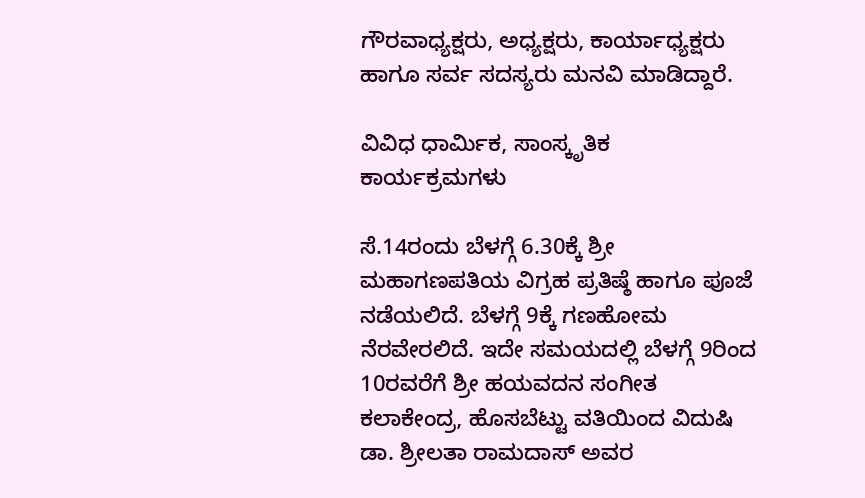ಗೌರವಾಧ್ಯಕ್ಷರು, ಅಧ್ಯಕ್ಷರು, ಕಾರ್ಯಾಧ್ಯಕ್ಷರು ಹಾಗೂ ಸರ್ವ ಸದಸ್ಯರು ಮನವಿ ಮಾಡಿದ್ದಾರೆ.

ವಿವಿಧ ಧಾರ್ಮಿಕ, ಸಾಂಸ್ಕೃತಿಕ ಕಾರ್ಯಕ್ರಮಗಳು

ಸೆ.14ರಂದು ಬೆಳಗ್ಗೆ 6.30ಕ್ಕೆ ಶ್ರೀ ಮಹಾಗಣಪತಿಯ ವಿಗ್ರಹ ಪ್ರತಿಷ್ಠೆ ಹಾಗೂ ಪೂಜೆ ನಡೆಯಲಿದೆ. ಬೆಳಗ್ಗೆ 9ಕ್ಕೆ ಗಣಹೋಮ ನೆರವೇರಲಿದೆ. ಇದೇ ಸಮಯದಲ್ಲಿ ಬೆಳಗ್ಗೆ 9ರಿಂದ 10ರವರೆಗೆ ಶ್ರೀ ಹಯವದನ ಸಂಗೀತ ಕಲಾಕೇಂದ್ರ, ಹೊಸಬೆಟ್ಟು ವತಿಯಿಂದ ವಿದುಷಿ ಡಾ. ಶ್ರೀಲತಾ ರಾಮದಾಸ್ ಅವರ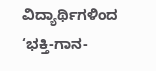ವಿದ್ಯಾರ್ಥಿಗಳಿಂದ ‘ಭಕ್ತಿ-ಗಾನ-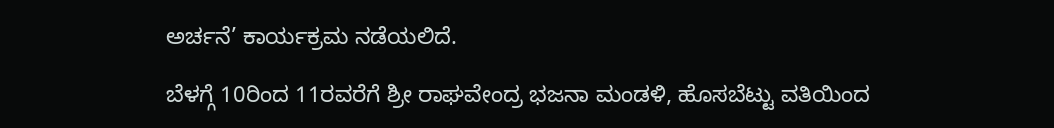ಅರ್ಚನೆ’ ಕಾರ್ಯಕ್ರಮ ನಡೆಯಲಿದೆ.

ಬೆಳಗ್ಗೆ 10ರಿಂದ 11ರವರೆಗೆ ಶ್ರೀ ರಾಘವೇಂದ್ರ ಭಜನಾ ಮಂಡಳಿ, ಹೊಸಬೆಟ್ಟು ವತಿಯಿಂದ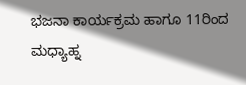ಭಜನಾ ಕಾರ್ಯಕ್ರಮ ಹಾಗೂ 11ರಿಂದ ಮಧ್ಯಾಹ್ನ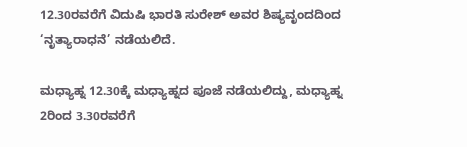12.30ರವರೆಗೆ ವಿದುಷಿ ಭಾರತಿ ಸುರೇಶ್ ಅವರ ಶಿಷ್ಯವೃಂದದಿಂದ ‘ನೃತ್ಯಾರಾಧನೆ’ ನಡೆಯಲಿದೆ.

ಮಧ್ಯಾಹ್ನ 12.30ಕ್ಕೆ ಮಧ್ಯಾಹ್ನದ ಪೂಜೆ ನಡೆಯಲಿದ್ದು, ಮಧ್ಯಾಹ್ನ 2ರಿಂದ 3.30ರವರೆಗೆ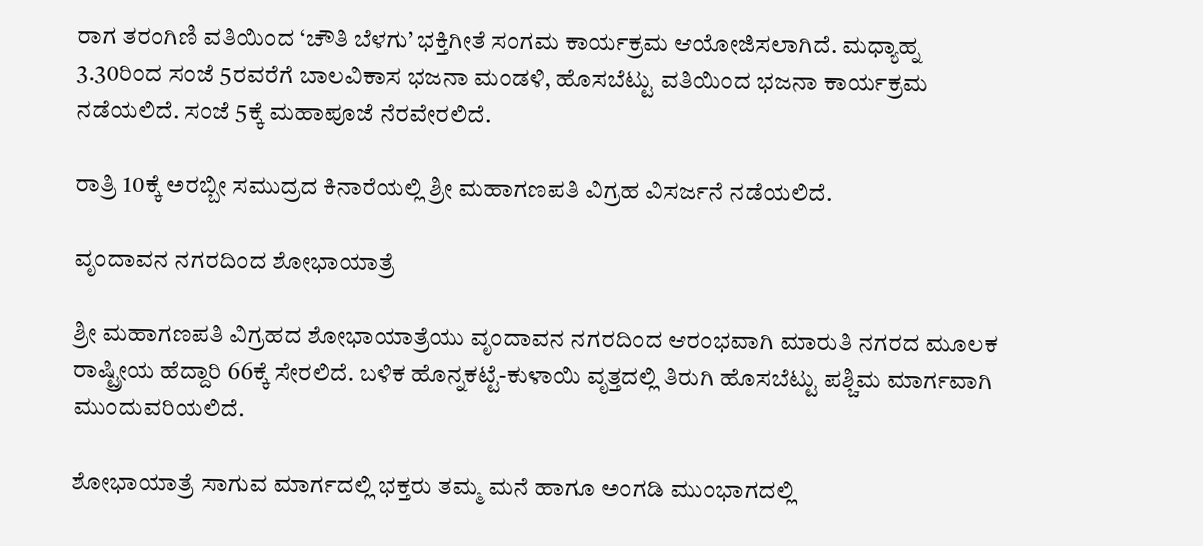ರಾಗ ತರಂಗಿಣಿ ವತಿಯಿಂದ ‘ಚೌತಿ ಬೆಳಗು’ ಭಕ್ತಿಗೀತೆ ಸಂಗಮ ಕಾರ್ಯಕ್ರಮ ಆಯೋಜಿಸಲಾಗಿದೆ. ಮಧ್ಯಾಹ್ನ 3.30ರಿಂದ ಸಂಜೆ 5ರವರೆಗೆ ಬಾಲವಿಕಾಸ ಭಜನಾ ಮಂಡಳಿ, ಹೊಸಬೆಟ್ಟು ವತಿಯಿಂದ ಭಜನಾ ಕಾರ್ಯಕ್ರಮ ನಡೆಯಲಿದೆ. ಸಂಜೆ 5ಕ್ಕೆ ಮಹಾಪೂಜೆ ನೆರವೇರಲಿದೆ.

ರಾತ್ರಿ 10ಕ್ಕೆ ಅರಬ್ಬೀ ಸಮುದ್ರದ ಕಿನಾರೆಯಲ್ಲಿ ಶ್ರೀ ಮಹಾಗಣಪತಿ ವಿಗ್ರಹ ವಿಸರ್ಜನೆ ನಡೆಯಲಿದೆ.

ವೃಂದಾವನ ನಗರದಿಂದ ಶೋಭಾಯಾತ್ರೆ

ಶ್ರೀ ಮಹಾಗಣಪತಿ ವಿಗ್ರಹದ ಶೋಭಾಯಾತ್ರೆಯು ವೃಂದಾವನ ನಗರದಿಂದ ಆರಂಭವಾಗಿ ಮಾರುತಿ ನಗರದ ಮೂಲಕ ರಾಷ್ಟ್ರೀಯ ಹೆದ್ದಾರಿ 66ಕ್ಕೆ ಸೇರಲಿದೆ. ಬಳಿಕ ಹೊನ್ನಕಟ್ಟೆ-ಕುಳಾಯಿ ವೃತ್ತದಲ್ಲಿ ತಿರುಗಿ ಹೊಸಬೆಟ್ಟು ಪಶ್ಚಿಮ ಮಾರ್ಗವಾಗಿ ಮುಂದುವರಿಯಲಿದೆ.

ಶೋಭಾಯಾತ್ರೆ ಸಾಗುವ ಮಾರ್ಗದಲ್ಲಿ ಭಕ್ತರು ತಮ್ಮ ಮನೆ ಹಾಗೂ ಅಂಗಡಿ ಮುಂಭಾಗದಲ್ಲಿ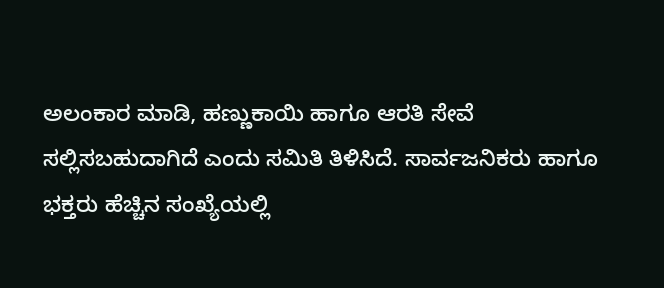ಅಲಂಕಾರ ಮಾಡಿ, ಹಣ್ಣುಕಾಯಿ ಹಾಗೂ ಆರತಿ ಸೇವೆ ಸಲ್ಲಿಸಬಹುದಾಗಿದೆ ಎಂದು ಸಮಿತಿ ತಿಳಿಸಿದೆ. ಸಾರ್ವಜನಿಕರು ಹಾಗೂ ಭಕ್ತರು ಹೆಚ್ಚಿನ ಸಂಖ್ಯೆಯಲ್ಲಿ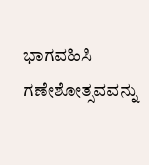ಭಾಗವಹಿಸಿ ಗಣೇಶೋತ್ಸವವನ್ನು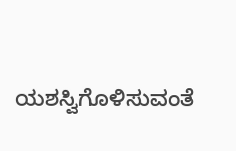ಯಶಸ್ವಿಗೊಳಿಸುವಂತೆ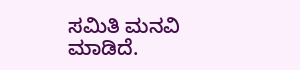ಸಮಿತಿ ಮನವಿ ಮಾಡಿದೆ.